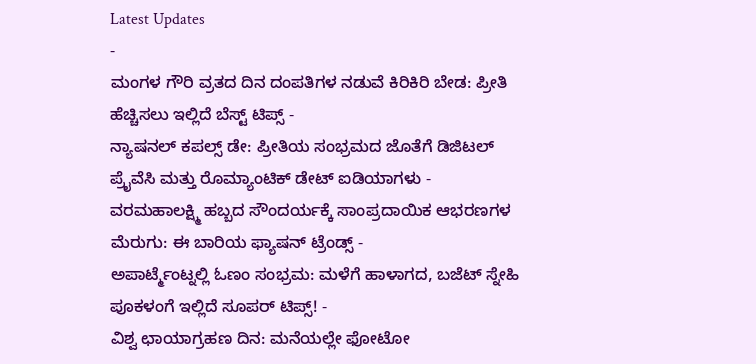Latest Updates
-
ಮಂಗಳ ಗೌರಿ ವ್ರತದ ದಿನ ದಂಪತಿಗಳ ನಡುವೆ ಕಿರಿಕಿರಿ ಬೇಡ: ಪ್ರೀತಿ ಹೆಚ್ಚಿಸಲು ಇಲ್ಲಿದೆ ಬೆಸ್ಟ್ ಟಿಪ್ಸ್ -
ನ್ಯಾಷನಲ್ ಕಪಲ್ಸ್ ಡೇ: ಪ್ರೀತಿಯ ಸಂಭ್ರಮದ ಜೊತೆಗೆ ಡಿಜಿಟಲ್ ಪ್ರೈವೆಸಿ ಮತ್ತು ರೊಮ್ಯಾಂಟಿಕ್ ಡೇಟ್ ಐಡಿಯಾಗಳು -
ವರಮಹಾಲಕ್ಷ್ಮಿ ಹಬ್ಬದ ಸೌಂದರ್ಯಕ್ಕೆ ಸಾಂಪ್ರದಾಯಿಕ ಆಭರಣಗಳ ಮೆರುಗು: ಈ ಬಾರಿಯ ಫ್ಯಾಷನ್ ಟ್ರೆಂಡ್ಸ್ -
ಅಪಾರ್ಟ್ಮೆಂಟ್ನಲ್ಲಿ ಓಣಂ ಸಂಭ್ರಮ: ಮಳೆಗೆ ಹಾಳಾಗದ, ಬಜೆಟ್ ಸ್ನೇಹಿ ಪೂಕಳಂಗೆ ಇಲ್ಲಿದೆ ಸೂಪರ್ ಟಿಪ್ಸ್! -
ವಿಶ್ವ ಛಾಯಾಗ್ರಹಣ ದಿನ: ಮನೆಯಲ್ಲೇ ಫೋಟೋ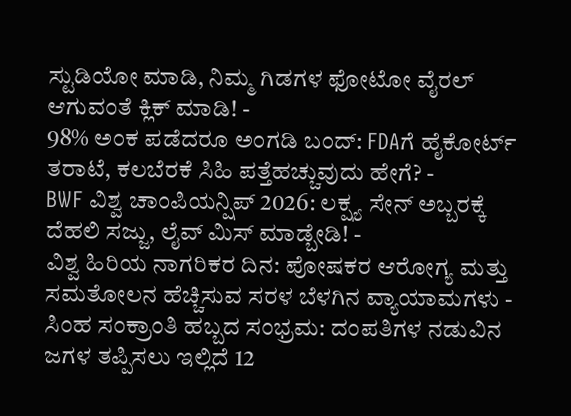ಸ್ಟುಡಿಯೋ ಮಾಡಿ, ನಿಮ್ಮ ಗಿಡಗಳ ಫೋಟೋ ವೈರಲ್ ಆಗುವಂತೆ ಕ್ಲಿಕ್ ಮಾಡಿ! -
98% ಅಂಕ ಪಡೆದರೂ ಅಂಗಡಿ ಬಂದ್: FDAಗೆ ಹೈಕೋರ್ಟ್ ತರಾಟೆ, ಕಲಬೆರಕೆ ಸಿಹಿ ಪತ್ತೆಹಚ್ಚುವುದು ಹೇಗೆ? -
BWF ವಿಶ್ವ ಚಾಂಪಿಯನ್ಷಿಪ್ 2026: ಲಕ್ಷ್ಯ ಸೇನ್ ಅಬ್ಬರಕ್ಕೆ ದೆಹಲಿ ಸಜ್ಜು, ಲೈವ್ ಮಿಸ್ ಮಾಡ್ಬೇಡಿ! -
ವಿಶ್ವ ಹಿರಿಯ ನಾಗರಿಕರ ದಿನ: ಪೋಷಕರ ಆರೋಗ್ಯ ಮತ್ತು ಸಮತೋಲನ ಹೆಚ್ಚಿಸುವ ಸರಳ ಬೆಳಗಿನ ವ್ಯಾಯಾಮಗಳು -
ಸಿಂಹ ಸಂಕ್ರಾಂತಿ ಹಬ್ಬದ ಸಂಭ್ರಮ: ದಂಪತಿಗಳ ನಡುವಿನ ಜಗಳ ತಪ್ಪಿಸಲು ಇಲ್ಲಿದೆ 12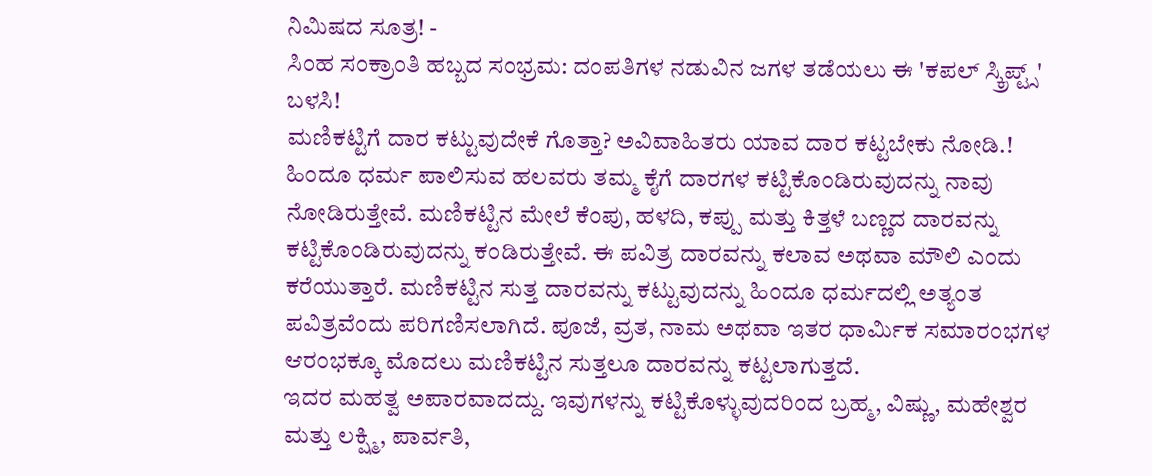ನಿಮಿಷದ ಸೂತ್ರ! -
ಸಿಂಹ ಸಂಕ್ರಾಂತಿ ಹಬ್ಬದ ಸಂಭ್ರಮ: ದಂಪತಿಗಳ ನಡುವಿನ ಜಗಳ ತಡೆಯಲು ಈ 'ಕಪಲ್ ಸ್ಕ್ರಿಪ್ಟ್ಸ್' ಬಳಸಿ!
ಮಣಿಕಟ್ಟಿಗೆ ದಾರ ಕಟ್ಟುವುದೇಕೆ ಗೊತ್ತಾ? ಅವಿವಾಹಿತರು ಯಾವ ದಾರ ಕಟ್ಟಬೇಕು ನೋಡಿ.!
ಹಿಂದೂ ಧರ್ಮ ಪಾಲಿಸುವ ಹಲವರು ತಮ್ಮ ಕೈಗೆ ದಾರಗಳ ಕಟ್ಟಿಕೊಂಡಿರುವುದನ್ನು ನಾವು ನೋಡಿರುತ್ತೇವೆ. ಮಣಿಕಟ್ಟಿನ ಮೇಲೆ ಕೆಂಪು, ಹಳದಿ, ಕಪ್ಪು ಮತ್ತು ಕಿತ್ತಳೆ ಬಣ್ಣದ ದಾರವನ್ನು ಕಟ್ಟಿಕೊಂಡಿರುವುದನ್ನು ಕಂಡಿರುತ್ತೇವೆ. ಈ ಪವಿತ್ರ ದಾರವನ್ನು ಕಲಾವ ಅಥವಾ ಮೌಲಿ ಎಂದು ಕರೆಯುತ್ತಾರೆ. ಮಣಿಕಟ್ಟಿನ ಸುತ್ತ ದಾರವನ್ನು ಕಟ್ಟುವುದನ್ನು ಹಿಂದೂ ಧರ್ಮದಲ್ಲಿ ಅತ್ಯಂತ ಪವಿತ್ರವೆಂದು ಪರಿಗಣಿಸಲಾಗಿದೆ. ಪೂಜೆ, ವ್ರತ, ನಾಮ ಅಥವಾ ಇತರ ಧಾರ್ಮಿಕ ಸಮಾರಂಭಗಳ ಆರಂಭಕ್ಕೂ ಮೊದಲು ಮಣಿಕಟ್ಟಿನ ಸುತ್ತಲೂ ದಾರವನ್ನು ಕಟ್ಟಲಾಗುತ್ತದೆ.
ಇದರ ಮಹತ್ವ ಅಪಾರವಾದದ್ದು. ಇವುಗಳನ್ನು ಕಟ್ಟಿಕೊಳ್ಳುವುದರಿಂದ ಬ್ರಹ್ಮ, ವಿಷ್ಣು, ಮಹೇಶ್ವರ ಮತ್ತು ಲಕ್ಷ್ಮಿ, ಪಾರ್ವತಿ,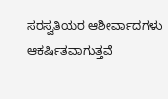ಸರಸ್ವತಿಯರ ಆಶೀರ್ವಾದಗಳು ಆಕರ್ಷಿತವಾಗುತ್ತವೆ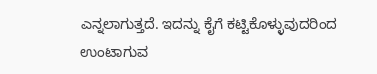ಎನ್ನಲಾಗುತ್ತದೆ. ಇದನ್ನು ಕೈಗೆ ಕಟ್ಟಿಕೊಳ್ಳುವುದರಿಂದ ಉಂಟಾಗುವ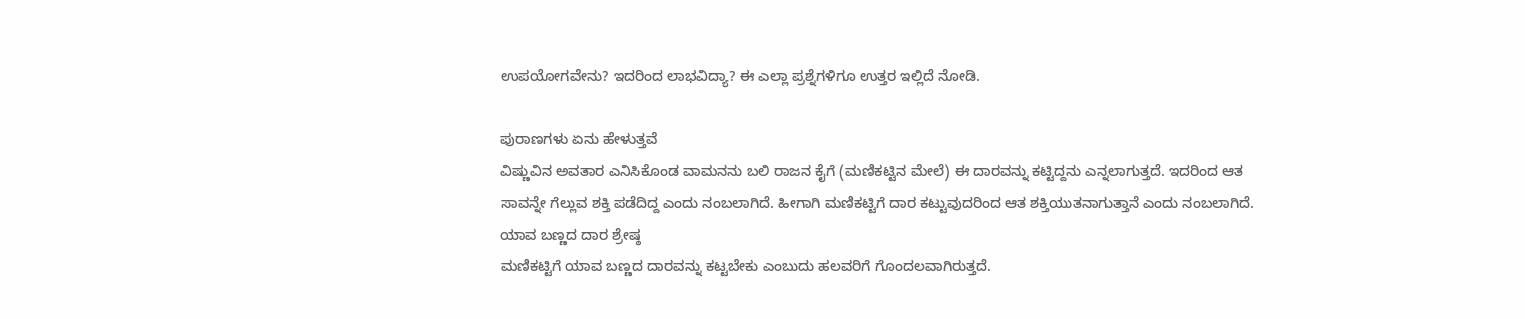ಉಪಯೋಗವೇನು? ಇದರಿಂದ ಲಾಭವಿದ್ಯಾ? ಈ ಎಲ್ಲಾ ಪ್ರಶ್ನೆಗಳಿಗೂ ಉತ್ತರ ಇಲ್ಲಿದೆ ನೋಡಿ.

ಪುರಾಣಗಳು ಏನು ಹೇಳುತ್ತವೆ
ವಿಷ್ಣುವಿನ ಅವತಾರ ಎನಿಸಿಕೊಂಡ ವಾಮನನು ಬಲಿ ರಾಜನ ಕೈಗೆ (ಮಣಿಕಟ್ಟಿನ ಮೇಲೆ) ಈ ದಾರವನ್ನು ಕಟ್ಟಿದ್ದನು ಎನ್ನಲಾಗುತ್ತದೆ. ಇದರಿಂದ ಆತ ಸಾವನ್ನೇ ಗೆಲ್ಲುವ ಶಕ್ತಿ ಪಡೆದಿದ್ದ ಎಂದು ನಂಬಲಾಗಿದೆ. ಹೀಗಾಗಿ ಮಣಿಕಟ್ಟಿಗೆ ದಾರ ಕಟ್ಟುವುದರಿಂದ ಆತ ಶಕ್ತಿಯುತನಾಗುತ್ತಾನೆ ಎಂದು ನಂಬಲಾಗಿದೆ.
ಯಾವ ಬಣ್ಣದ ದಾರ ಶ್ರೇಷ್ಠ
ಮಣಿಕಟ್ಟಿಗೆ ಯಾವ ಬಣ್ಣದ ದಾರವನ್ನು ಕಟ್ಟಬೇಕು ಎಂಬುದು ಹಲವರಿಗೆ ಗೊಂದಲವಾಗಿರುತ್ತದೆ.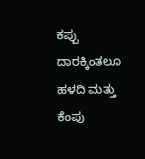ಕಪ್ಪು ದಾರಕ್ಕಿಂತಲೂ ಹಳದಿ ಮತ್ತು ಕೆಂಪು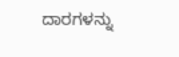ದಾರಗಳನ್ನು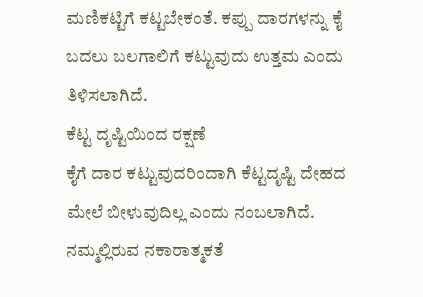ಮಣಿಕಟ್ಟಿಗೆ ಕಟ್ಟಬೇಕಂತೆ. ಕಪ್ಪು ದಾರಗಳನ್ನು ಕೈ ಬದಲು ಬಲಗಾಲಿಗೆ ಕಟ್ಟುವುದು ಉತ್ತಮ ಎಂದು ತಿಳಿಸಲಾಗಿದೆ.
ಕೆಟ್ಟ ದೃಷ್ಟಿಯಿಂದ ರಕ್ಷಣೆ
ಕೈಗೆ ದಾರ ಕಟ್ಟುವುದರಿಂದಾಗಿ ಕೆಟ್ಟದೃಷ್ಟಿ ದೇಹದ ಮೇಲೆ ಬೀಳುವುದಿಲ್ಲ ಎಂದು ನಂಬಲಾಗಿದೆ. ನಮ್ಮಲ್ಲಿರುವ ನಕಾರಾತ್ಮಕತೆ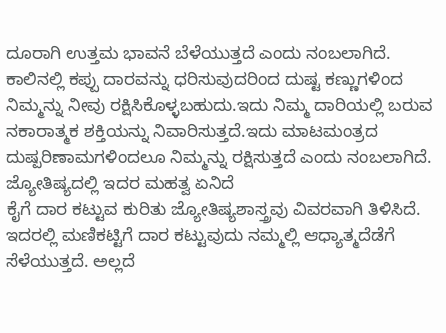ದೂರಾಗಿ ಉತ್ತಮ ಭಾವನೆ ಬೆಳೆಯುತ್ತದೆ ಎಂದು ನಂಬಲಾಗಿದೆ. ಕಾಲಿನಲ್ಲಿ ಕಪ್ಪು ದಾರವನ್ನು ಧರಿಸುವುದರಿಂದ ದುಷ್ಟ ಕಣ್ಣುಗಳಿಂದ ನಿಮ್ಮನ್ನು ನೀವು ರಕ್ಷಿಸಿಕೊಳ್ಳಬಹುದು.ಇದು ನಿಮ್ಮ ದಾರಿಯಲ್ಲಿ ಬರುವ ನಕಾರಾತ್ಮಕ ಶಕ್ತಿಯನ್ನು ನಿವಾರಿಸುತ್ತದೆ.ಇದು ಮಾಟಮಂತ್ರದ ದುಷ್ಪರಿಣಾಮಗಳಿಂದಲೂ ನಿಮ್ಮನ್ನು ರಕ್ಷಿಸುತ್ತದೆ ಎಂದು ನಂಬಲಾಗಿದೆ.
ಜ್ಯೋತಿಷ್ಯದಲ್ಲಿ ಇದರ ಮಹತ್ವ ಏನಿದೆ
ಕೈಗೆ ದಾರ ಕಟ್ಟುವ ಕುರಿತು ಜ್ಯೋತಿಷ್ಯಶಾಸ್ತ್ರವು ವಿವರವಾಗಿ ತಿಳಿಸಿದೆ. ಇದರಲ್ಲಿ ಮಣಿಕಟ್ಟಿಗೆ ದಾರ ಕಟ್ಟುವುದು ನಮ್ಮಲ್ಲಿ ಆಧ್ಯಾತ್ಮದೆಡೆಗೆ ಸೆಳೆಯುತ್ತದೆ. ಅಲ್ಲದೆ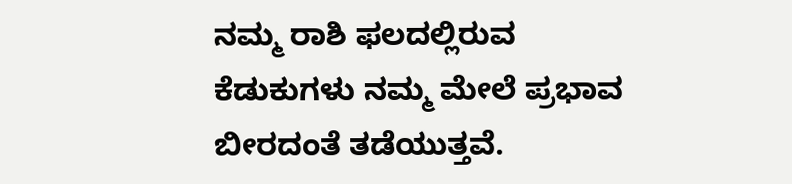ನಮ್ಮ ರಾಶಿ ಫಲದಲ್ಲಿರುವ ಕೆಡುಕುಗಳು ನಮ್ಮ ಮೇಲೆ ಪ್ರಭಾವ ಬೀರದಂತೆ ತಡೆಯುತ್ತವೆ.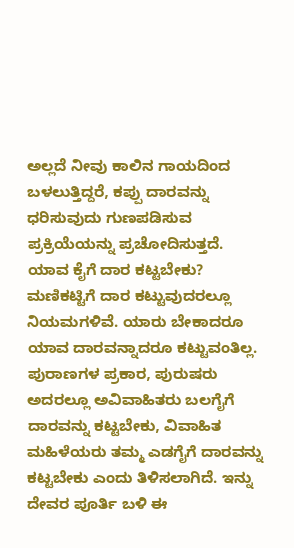ಅಲ್ಲದೆ ನೀವು ಕಾಲಿನ ಗಾಯದಿಂದ ಬಳಲುತ್ತಿದ್ದರೆ, ಕಪ್ಪು ದಾರವನ್ನು ಧರಿಸುವುದು ಗುಣಪಡಿಸುವ ಪ್ರಕ್ರಿಯೆಯನ್ನು ಪ್ರಚೋದಿಸುತ್ತದೆ.
ಯಾವ ಕೈಗೆ ದಾರ ಕಟ್ಟಬೇಕು?
ಮಣಿಕಟ್ಟಿಗೆ ದಾರ ಕಟ್ಟುವುದರಲ್ಲೂ ನಿಯಮಗಳಿವೆ. ಯಾರು ಬೇಕಾದರೂ ಯಾವ ದಾರವನ್ನಾದರೂ ಕಟ್ಟುವಂತಿಲ್ಲ. ಪುರಾಣಗಳ ಪ್ರಕಾರ, ಪುರುಷರು ಅದರಲ್ಲೂ ಅವಿವಾಹಿತರು ಬಲಗೈಗೆ ದಾರವನ್ನು ಕಟ್ಟಬೇಕು, ವಿವಾಹಿತ ಮಹಿಳೆಯರು ತಮ್ಮ ಎಡಗೈಗೆ ದಾರವನ್ನು ಕಟ್ಟಬೇಕು ಎಂದು ತಿಳಿಸಲಾಗಿದೆ. ಇನ್ನು ದೇವರ ಪೂರ್ತಿ ಬಳಿ ಈ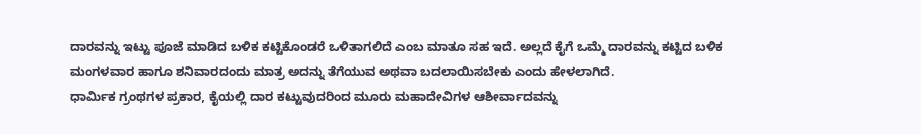ದಾರವನ್ನು ಇಟ್ಟು ಪೂಜೆ ಮಾಡಿದ ಬಳಿಕ ಕಟ್ಟಿಕೊಂಡರೆ ಒಳಿತಾಗಲಿದೆ ಎಂಬ ಮಾತೂ ಸಹ ಇದೆ. ಅಲ್ಲದೆ ಕೈಗೆ ಒಮ್ಮೆ ದಾರವನ್ನು ಕಟ್ಟಿದ ಬಳಿಕ ಮಂಗಳವಾರ ಹಾಗೂ ಶನಿವಾರದಂದು ಮಾತ್ರ ಅದನ್ನು ತೆಗೆಯುವ ಅಥವಾ ಬದಲಾಯಿಸಬೇಕು ಎಂದು ಹೇಳಲಾಗಿದೆ.
ಧಾರ್ಮಿಕ ಗ್ರಂಥಗಳ ಪ್ರಕಾರ, ಕೈಯಲ್ಲಿ ದಾರ ಕಟ್ಟುವುದರಿಂದ ಮೂರು ಮಹಾದೇವಿಗಳ ಆಶೀರ್ವಾದವನ್ನು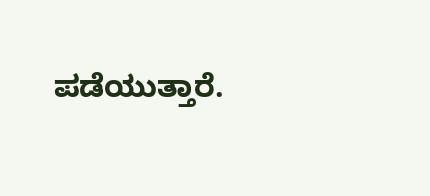ಪಡೆಯುತ್ತಾರೆ.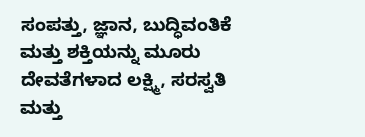ಸಂಪತ್ತು, ಜ್ಞಾನ, ಬುದ್ಧಿವಂತಿಕೆ ಮತ್ತು ಶಕ್ತಿಯನ್ನು ಮೂರು ದೇವತೆಗಳಾದ ಲಕ್ಷ್ಮಿ, ಸರಸ್ವತಿ ಮತ್ತು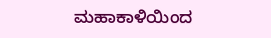ಮಹಾಕಾಳಿಯಿಂದ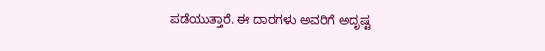ಪಡೆಯುತ್ತಾರೆ. ಈ ದಾರಗಳು ಅವರಿಗೆ ಅದೃಷ್ಟ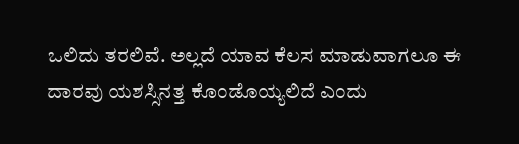ಒಲಿದು ತರಲಿವೆ. ಅಲ್ಲದೆ ಯಾವ ಕೆಲಸ ಮಾಡುವಾಗಲೂ ಈ ದಾರವು ಯಶಸ್ಸಿನತ್ತ ಕೊಂಡೊಯ್ಯಲಿದೆ ಎಂದು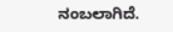ನಂಬಲಾಗಿದೆ.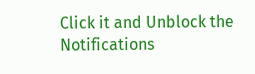Click it and Unblock the Notifications